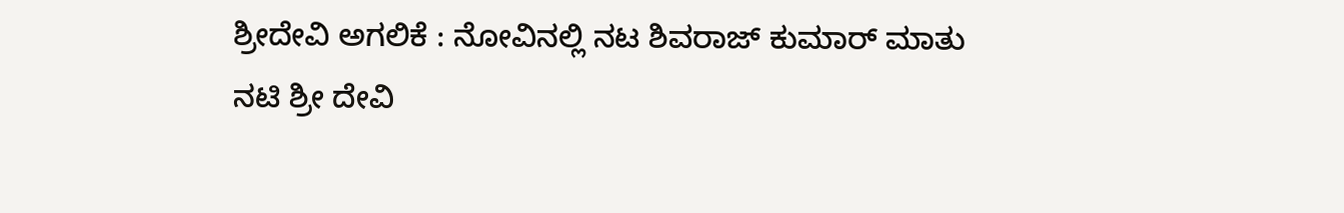ಶ್ರೀದೇವಿ ಅಗಲಿಕೆ : ನೋವಿನಲ್ಲಿ ನಟ ಶಿವರಾಜ್ ಕುಮಾರ್ ಮಾತು
ನಟಿ ಶ್ರೀ ದೇವಿ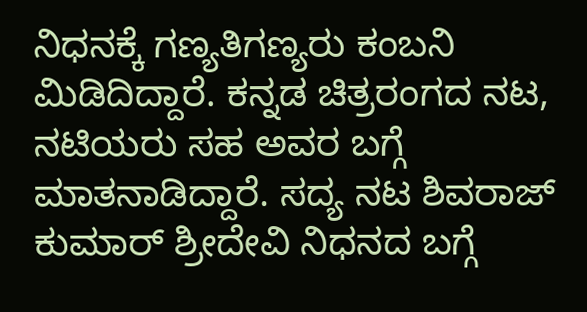ನಿಧನಕ್ಕೆ ಗಣ್ಯತಿಗಣ್ಯರು ಕಂಬನಿ ಮಿಡಿದಿದ್ದಾರೆ. ಕನ್ನಡ ಚಿತ್ರರಂಗದ ನಟ, ನಟಿಯರು ಸಹ ಅವರ ಬಗ್ಗೆ ಮಾತನಾಡಿದ್ದಾರೆ. ಸದ್ಯ ನಟ ಶಿವರಾಜ್ ಕುಮಾರ್ ಶ್ರೀದೇವಿ ನಿಧನದ ಬಗ್ಗೆ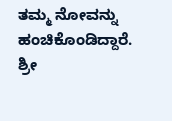ತಮ್ಮ ನೋವನ್ನು ಹಂಚಿಕೊಂಡಿದ್ದಾರೆ.
ಶ್ರೀ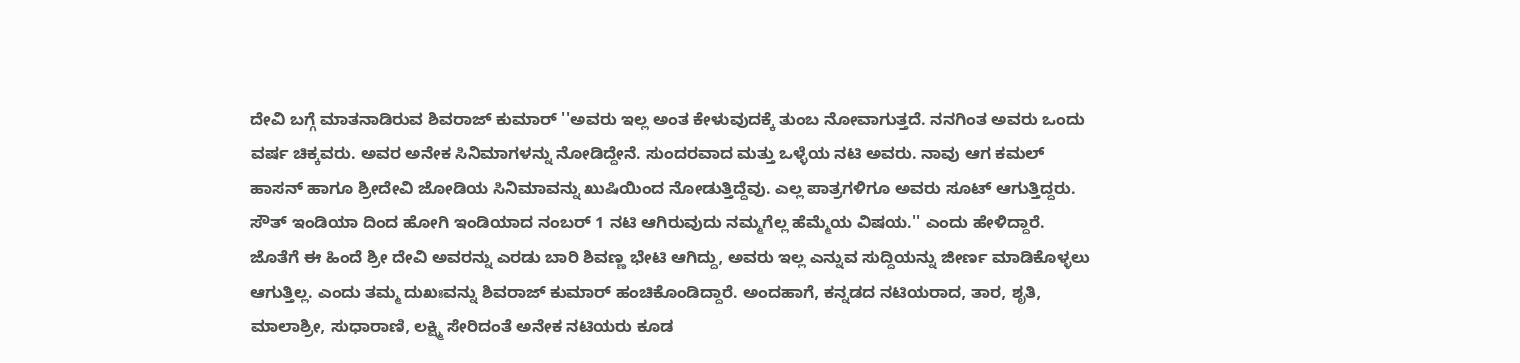ದೇವಿ ಬಗ್ಗೆ ಮಾತನಾಡಿರುವ ಶಿವರಾಜ್ ಕುಮಾರ್ ''ಅವರು ಇಲ್ಲ ಅಂತ ಕೇಳುವುದಕ್ಕೆ ತುಂಬ ನೋವಾಗುತ್ತದೆ. ನನಗಿಂತ ಅವರು ಒಂದು ವರ್ಷ ಚಿಕ್ಕವರು. ಅವರ ಅನೇಕ ಸಿನಿಮಾಗಳನ್ನು ನೋಡಿದ್ದೇನೆ. ಸುಂದರವಾದ ಮತ್ತು ಒಳ್ಳೆಯ ನಟಿ ಅವರು. ನಾವು ಆಗ ಕಮಲ್ ಹಾಸನ್ ಹಾಗೂ ಶ್ರೀದೇವಿ ಜೋಡಿಯ ಸಿನಿಮಾವನ್ನು ಖುಷಿಯಿಂದ ನೋಡುತ್ತಿದ್ದೆವು. ಎಲ್ಲ ಪಾತ್ರಗಳಿಗೂ ಅವರು ಸೂಟ್ ಆಗುತ್ತಿದ್ದರು. ಸೌತ್ ಇಂಡಿಯಾ ದಿಂದ ಹೋಗಿ ಇಂಡಿಯಾದ ನಂಬರ್ 1 ನಟಿ ಆಗಿರುವುದು ನಮ್ಮಗೆಲ್ಲ ಹೆಮ್ಮೆಯ ವಿಷಯ.'' ಎಂದು ಹೇಳಿದ್ದಾರೆ.
ಜೊತೆಗೆ ಈ ಹಿಂದೆ ಶ್ರೀ ದೇವಿ ಅವರನ್ನು ಎರಡು ಬಾರಿ ಶಿವಣ್ಣ ಭೇಟಿ ಆಗಿದ್ದು, ಅವರು ಇಲ್ಲ ಎನ್ನುವ ಸುದ್ದಿಯನ್ನು ಜೀರ್ಣ ಮಾಡಿಕೊಳ್ಳಲು ಆಗುತ್ತಿಲ್ಲ. ಎಂದು ತಮ್ಮ ದುಖಃವನ್ನು ಶಿವರಾಜ್ ಕುಮಾರ್ ಹಂಚಿಕೊಂಡಿದ್ದಾರೆ. ಅಂದಹಾಗೆ, ಕನ್ನಡದ ನಟಿಯರಾದ, ತಾರ, ಶೃತಿ, ಮಾಲಾಶ್ರೀ, ಸುಧಾರಾಣಿ, ಲಕ್ಷ್ಮಿ ಸೇರಿದಂತೆ ಅನೇಕ ನಟಿಯರು ಕೂಡ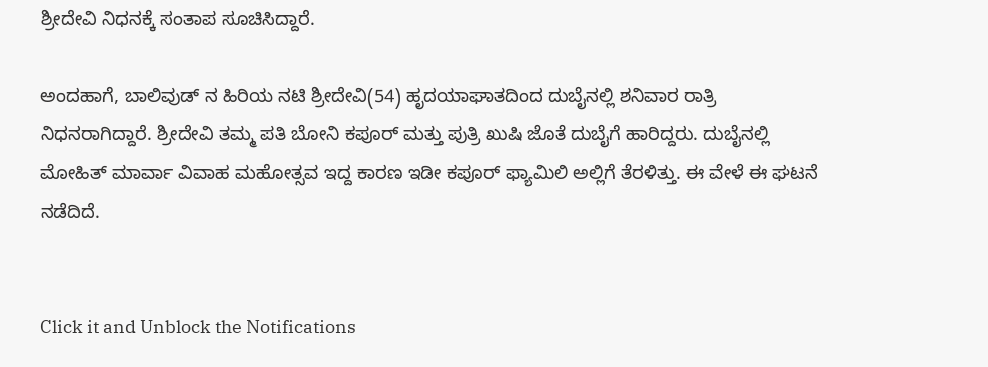ಶ್ರೀದೇವಿ ನಿಧನಕ್ಕೆ ಸಂತಾಪ ಸೂಚಿಸಿದ್ದಾರೆ.

ಅಂದಹಾಗೆ, ಬಾಲಿವುಡ್ ನ ಹಿರಿಯ ನಟಿ ಶ್ರೀದೇವಿ(54) ಹೃದಯಾಘಾತದಿಂದ ದುಬೈನಲ್ಲಿ ಶನಿವಾರ ರಾತ್ರಿ ನಿಧನರಾಗಿದ್ದಾರೆ. ಶ್ರೀದೇವಿ ತಮ್ಮ ಪತಿ ಬೋನಿ ಕಪೂರ್ ಮತ್ತು ಪುತ್ರಿ ಖುಷಿ ಜೊತೆ ದುಬೈಗೆ ಹಾರಿದ್ದರು. ದುಬೈನಲ್ಲಿ ಮೋಹಿತ್ ಮಾರ್ವಾ ವಿವಾಹ ಮಹೋತ್ಸವ ಇದ್ದ ಕಾರಣ ಇಡೀ ಕಪೂರ್ ಫ್ಯಾಮಿಲಿ ಅಲ್ಲಿಗೆ ತೆರಳಿತ್ತು. ಈ ವೇಳೆ ಈ ಘಟನೆ ನಡೆದಿದೆ.


Click it and Unblock the Notifications